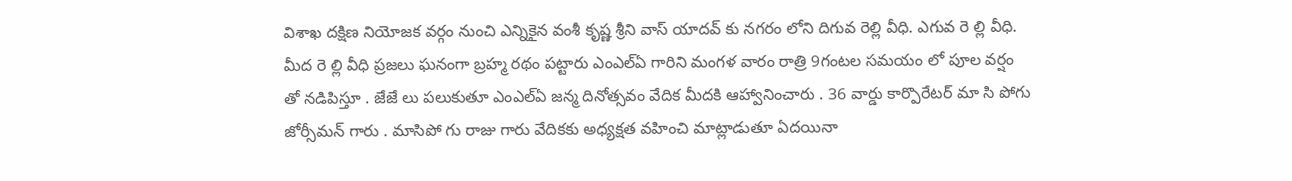విశాఖ దక్షిణ నియోజక వర్గం నుంచి ఎన్నికైన వంశీ కృష్ణ శ్రీని వాస్ యాదవ్ కు నగరం లోని దిగువ రెల్లి వీధి. ఎగువ రె ల్లి వీధి. మీద రె ల్లి వీధి ప్రజలు ఘనంగా బ్రహ్మ రథం పట్టారు ఎంఎల్ఏ గారిని మంగళ వారం రాత్రి 9గంటల సమయం లో పూల వర్షం తో నడిపిస్తూ . జేజే లు పలుకుతూ ఎంఎల్ఏ జన్మ దినోత్సవం వేదిక మీదకి ఆహ్వానించారు . 36 వార్డు కార్పొరేటర్ మా సి పోగు జోర్సీమన్ గారు . మాసిపో గు రాజు గారు వేదికకు అధ్యక్షత వహించి మాట్లాడుతూ ఏదయినా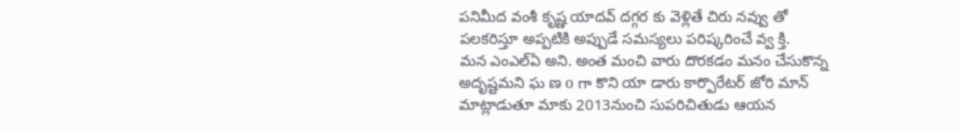పనిమీద వంశీ కృష్ణ యాదవ్ దగ్గర కు వెళ్లితే చిరు నవ్వు తో పలకరిస్తూ అప్పటికి అప్పుడే సమస్యలు పరిష్కరించే వ్వ క్తి.
మన ఎంఎల్ఏ అని. అంత మంచి వారు దొరకడం మనం చేసుకొన్న అదృష్టమని ఘ ణ o గా కొని యా డారు కార్పొరేటర్ జోరి మాన్ మాట్లాడుతూ మాకు 2013నుంచి సుపరిచితుడు ఆయన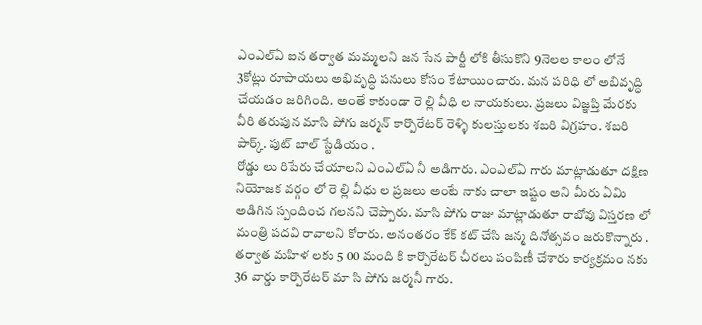ఎంఎల్ఏ ఐన తర్వాత మమ్మలని జన సేన పార్టీ లోకి తీసుకొని 9నెలల కాలం లోనే 3కోట్లు రూపాయలు అభివృద్ధి పనులు కోసం కేటాయించారు. మన పరిధి లో అబివృద్ధి చేయడం జరిగింది. అంతే కాకుండా రె ల్లి వీధి ల నాయకులు. ప్రజలు విజ్ఞప్తి మేరకు వీరి తరుపున మాసి పోగు జర్మన్ కార్పొరేటర్ రెళ్ళి కులస్తులకు శబరి విగ్రహం. శబరి పార్క్. పుట్ బాల్ స్టేడియం .
రోడ్డు లు రిపేరు చేయాలని ఎంఎల్ఏ నీ అడిగారు. ఎంఎల్ఏ గారు మాట్లాడుతూ దక్షిణ నియోజక వర్గం లో రె ల్లి వీధు ల ప్రజలు అంటే నాకు చాలా ఇష్టం అని మీరు ఏమి అడిగిన స్పందించ గలనని చెప్పారు. మాసి పోగు రాజు మాట్లాడుతూ రాబోవు విస్తరణ లో మంత్రి పదవి రావాలని కోరారు. అనంతరం కేక్ కట్ చేసి జన్మ దినోత్సవం జరుకొన్నారు . తర్వాత మహిళ లకు 5 00 మంది కి కార్పొరేటర్ చీరలు పంపిణీ చేశారు కార్యక్రమం నకు 36 వార్డు కార్పొరేటర్ మా సి పోగు జర్మనీ గారు.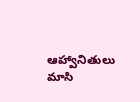ఆహ్వానితులు మాసి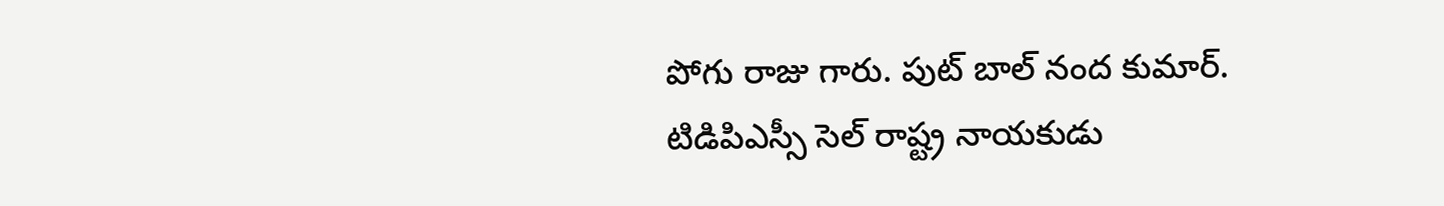పోగు రాజు గారు. పుట్ బాల్ నంద కుమార్. టిడిపిఎస్సీ సెల్ రాష్ట్ర నాయకుడు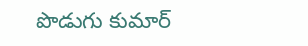పొడుగు కుమార్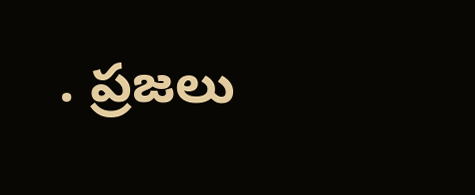. ప్రజలు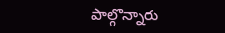పాల్గొన్నారు